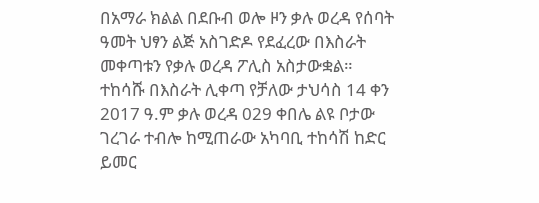በአማራ ክልል በደቡብ ወሎ ዞን ቃሉ ወረዳ የሰባት ዓመት ህፃን ልጅ አስገድዶ የደፈረው በእስራት መቀጣቱን የቃሉ ወረዳ ፖሊስ አስታውቋል።
ተከሳሹ በእስራት ሊቀጣ የቻለው ታህሳስ 14 ቀን 2017 ዓ.ም ቃሉ ወረዳ 029 ቀበሌ ልዩ ቦታው ገረገራ ተብሎ ከሚጠራው አካባቢ ተከሳሽ ከድር ይመር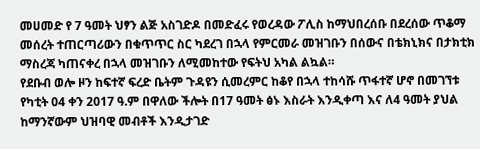መሀመድ የ 7 ዓመት ህፃን ልጅ አስገድዶ በመድፈሩ የወረዳው ፖሊስ ከማህበረሰቡ በደረሰው ጥቆማ መሰረት ተጠርጣሪውን በቁጥጥር ስር ካደረገ በኋላ የምርመራ መዝገቡን በሰውና በቴክኒክና በታክቲክ ማስረጃ ካጠናቀረ በኋላ መዝገቡን ለሚመከተው የፍትህ አካል ልኳል።
የደቡብ ወሎ ዞን ከፍተኛ ፍረድ ቤትም ጉዳዩን ሲመረምር ከቆየ በኋላ ተከሳሹ ጥፋተኛ ሆኖ በመገኘቱ የካቲት 04 ቀን 2017 ዓ.ም በዋለው ችሎት በ17 ዓመት ፅኑ እስራት እንዲቀጣ እና ለ4 ዓመት ያህል ከማንኛውም ህዝባዊ መብቶች እንዲታገድ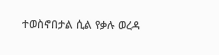ተወስኖበታል ሲል የቃሉ ወረዳ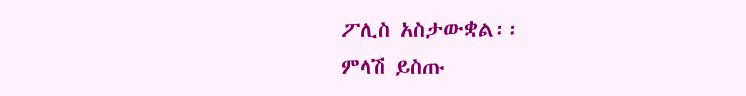ፖሊስ አስታውቋል፡፡
ምላሽ ይስጡ